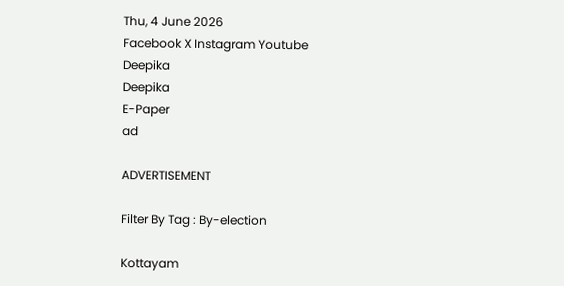Thu, 4 June 2026
Facebook X Instagram Youtube
Deepika
Deepika
E-Paper
ad

ADVERTISEMENT

Filter By Tag : By-election

Kottayam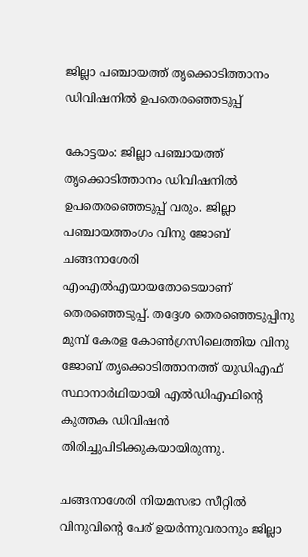ജില്ലാ പഞ്ചായത്ത് തൃക്കൊടിത്താനം ഡിവിഷനില്‍ ഉപതെരഞ്ഞെടുപ്പ്

കോട്ടയം: ജില്ലാ പഞ്ചായത്ത് തൃക്കൊടിത്താനം ഡിവിഷനില്‍ ഉപതെരഞ്ഞെടുപ്പ് വരും. ജില്ലാ പഞ്ചായത്തംഗം വിനു ജോബ് ചങ്ങനാശേരി എംഎല്‍എയായതോടെയാണ് തെരഞ്ഞെടുപ്പ്. തദ്ദേശ തെരഞ്ഞെടുപ്പിനു മുമ്പ് കേരള കോണ്‍ഗ്രസിലെത്തിയ വിനു ജോബ് തൃക്കൊടിത്താനത്ത് യുഡിഎഫ് സ്ഥാനാര്‍ഥിയായി എല്‍ഡിഎഫിന്‍റെ കുത്തക ഡിവിഷന്‍ തിരിച്ചുപിടിക്കുകയായിരുന്നു.

ചങ്ങനാശേരി നിയമസഭാ സീറ്റില്‍ വിനുവിന്‍റെ പേര് ഉയര്‍ന്നുവരാനും ജില്ലാ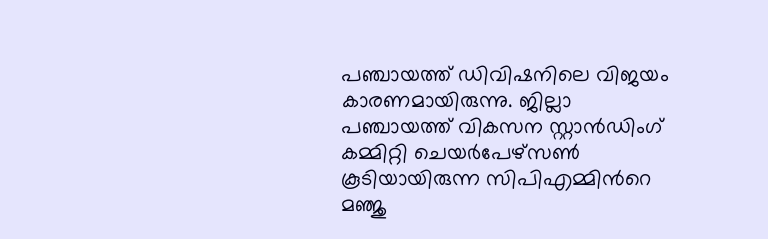പഞ്ചായത്ത് ഡിവിഷനിലെ വിജയം കാരണമായിരുന്നു. ജില്ലാ പഞ്ചായത്ത് വികസന സ്റ്റാന്‍ഡിംഗ് കമ്മിറ്റി ചെയര്‍പേഴ്‌സണ്‍ കൂടിയായിരുന്ന സിപിഎമ്മിന്‍റെ മഞ്ജു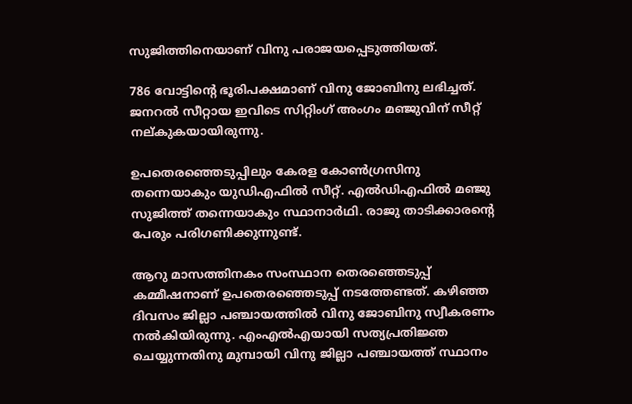സുജിത്തിനെയാണ് വിനു പരാജയപ്പെടുത്തിയത്.

786 വോട്ടിന്‍റെ ഭൂരിപക്ഷമാണ് വിനു ജോബിനു ലഭിച്ചത്. ജനറല്‍ സീറ്റായ ഇവിടെ സിറ്റിംഗ് അംഗം മഞ്ജുവിന് സീറ്റ് നല്കുകയായിരുന്നു.

ഉപതെരഞ്ഞെടുപ്പിലും കേരള കോണ്‍ഗ്രസിനു തന്നെയാകും യുഡിഎഫില്‍ സീറ്റ്. എല്‍ഡിഎഫില്‍ മഞ്ജു സുജിത്ത് തന്നെയാകും സ്ഥാനാര്‍ഥി. രാജു താടിക്കാരന്‍റെ പേരും പരിഗണിക്കുന്നുണ്ട്.

ആറു മാസത്തിനകം സംസ്ഥാന തെരഞ്ഞെടുപ്പ് കമ്മീഷനാണ് ഉപതെരഞ്ഞെടുപ്പ് നടത്തേണ്ടത്. കഴിഞ്ഞ ദിവസം ജില്ലാ പഞ്ചായത്തില്‍ വിനു ജോബിനു സ്വീകരണം നല്‍കിയിരുന്നു. എംഎല്‍എയായി സത്യപ്രതിജ്ഞ ചെയ്യുന്നതിനു മുമ്പായി വിനു ജില്ലാ പഞ്ചായത്ത് സ്ഥാനം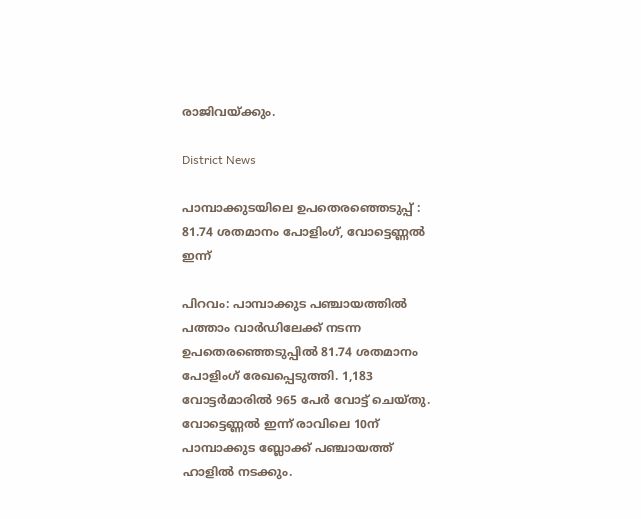രാജിവയ്ക്കും.

District News

പാമ്പാക്കുടയിലെ ഉപതെരഞ്ഞെടുപ്പ് : 81.74 ശതമാനം പോളിംഗ്, വോട്ടെണ്ണൽ ഇന്ന്

പിറവം: പാമ്പാക്കുട പഞ്ചായത്തിൽ പത്താം വാർഡിലേക്ക് നടന്ന ഉപതെരഞ്ഞെടുപ്പിൽ 81.74 ശതമാനം പോളിംഗ് രേഖപ്പെടുത്തി. 1,183 വോട്ടർമാരിൽ 965 പേർ വോട്ട് ചെയ്തു. വോട്ടെണ്ണൽ ഇന്ന് രാവിലെ 10ന് പാമ്പാക്കുട ബ്ലോക്ക് പഞ്ചായത്ത് ഹാളിൽ നടക്കും.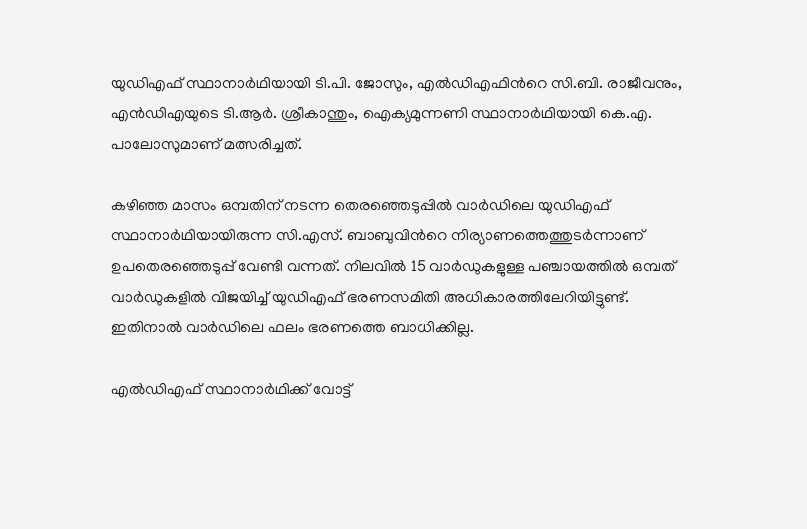യുഡിഎഫ് സ്ഥാനാർഥിയായി ടി.പി. ജോസും, എൽഡിഎഫിന്‍റെ സി.ബി. രാജീവനും, എൻഡിഎയുടെ ടി.ആർ. ശ്രീകാന്തും, ഐക്യമുന്നണി സ്ഥാനാർഥിയായി കെ.എ. പാലോസുമാണ് മത്സരിച്ചത്.

കഴിഞ്ഞ മാസം ഒമ്പതിന് നടന്ന തെരഞ്ഞെടുപ്പിൽ വാർഡിലെ യുഡിഎഫ് സ്ഥാനാർഥിയായിരുന്ന സി.എസ്. ബാബുവിന്‍റെ നിര്യാണത്തെത്തുടർന്നാണ് ഉപതെരഞ്ഞെടുപ്പ് വേണ്ടി വന്നത്. നിലവിൽ 15 വാർഡുകളുള്ള പഞ്ചായത്തിൽ ഒമ്പത് വാർഡുകളിൽ വിജയിച്ച് യുഡിഎഫ് ഭരണസമിതി അധികാരത്തിലേറിയിട്ടുണ്ട്. ഇതിനാൽ വാർഡിലെ ഫലം ഭരണത്തെ ബാധിക്കില്ല.

എൽഡിഎഫ് സ്ഥാനാർഥിക്ക് വോട്ട്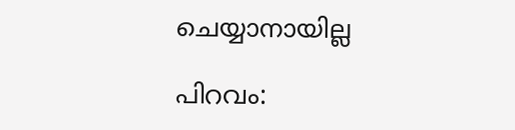ചെയ്യാനായില്ല

പിറവം: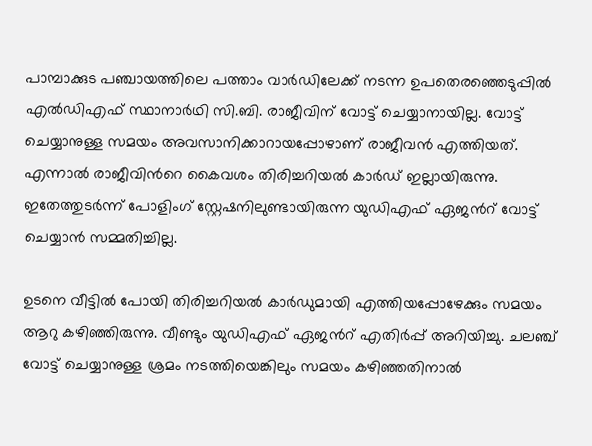പാമ്പാക്കുട പഞ്ചായത്തിലെ പത്താം വാർഡിലേക്ക് നടന്ന ഉപതെരഞ്ഞെടുപ്പിൽ എൽഡിഎഫ് സ്ഥാനാർഥി സി.ബി. രാജീവിന് വോട്ട് ചെയ്യാനായില്ല. വോട്ട് ചെയ്യാനുള്ള സമയം അവസാനിക്കാറായപ്പോഴാണ് രാജീവൻ എത്തിയത്. എന്നാൽ രാജീവിന്‍റെ കൈവശം തിരിച്ചറിയൽ കാർഡ് ഇല്ലായിരുന്നു. ഇതേത്തുടർന്ന് പോളിംഗ് സ്റ്റേഷനിലുണ്ടായിരുന്ന യുഡിഎഫ് ഏജന്‍റ് വോട്ട് ചെയ്യാൻ സമ്മതിച്ചില്ല.

ഉടനെ വീട്ടിൽ പോയി തിരിച്ചറിയൽ കാർഡുമായി എത്തിയപ്പോഴേക്കും സമയം ആറു കഴിഞ്ഞിരുന്നു. വീണ്ടും യുഡിഎഫ് ഏജന്‍റ് എതിർപ്പ് അറിയിച്ചു. ചലഞ്ച് വോട്ട് ചെയ്യാനുള്ള ശ്രമം നടത്തിയെങ്കിലും സമയം കഴിഞ്ഞതിനാൽ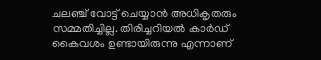ചലഞ്ച് വോട്ട് ചെയ്യാൻ അധികൃതരും സമ്മതിച്ചില്ല. തിരിച്ചറിയൽ കാർഡ് കൈവശം ഉണ്ടായിരുന്നു എന്നാണ്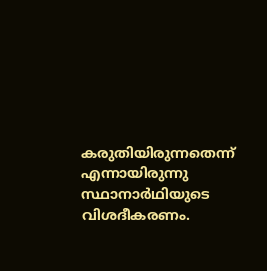കരുതിയിരുന്നതെന്ന് എന്നായിരുന്നു സ്ഥാനാർഥിയുടെ വിശദീകരണം.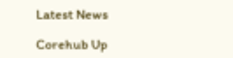Latest News

Corehub Up